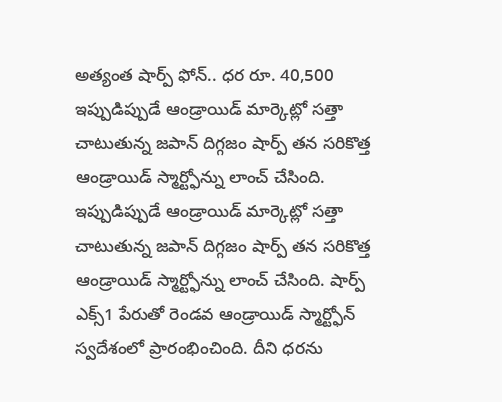అత్యంత షార్ప్ ఫోన్.. ధర రూ. 40,500
ఇప్పుడిప్పుడే ఆండ్రాయిడ్ మార్కెట్లో సత్తా చాటుతున్న జపాన్ దిగ్గజం షార్ప్ తన సరికొత్త ఆండ్రాయిడ్ స్మార్ట్ఫోన్ను లాంచ్ చేసింది.
ఇప్పుడిప్పుడే ఆండ్రాయిడ్ మార్కెట్లో సత్తా చాటుతున్న జపాన్ దిగ్గజం షార్ప్ తన సరికొత్త ఆండ్రాయిడ్ స్మార్ట్ఫోన్ను లాంచ్ చేసింది. షార్ప్ ఎక్స్1 పేరుతో రెండవ ఆండ్రాయిడ్ స్మార్ట్ఫోన్ స్వదేశంలో ప్రారంభించింది. దీని ధరను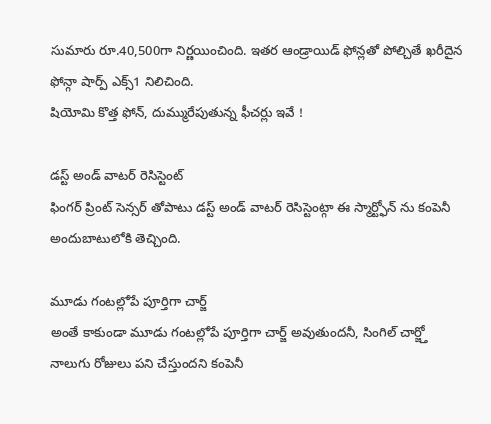సుమారు రూ.40,500గా నిర్ణయించింది. ఇతర ఆండ్రాయిడ్ ఫోన్లతో పోల్చితే ఖరీదైన ఫోన్గా షార్ప్ ఎక్స్1 నిలిచింది.
షియోమి కొత్త ఫోన్, దుమ్మురేపుతున్న ఫీచర్లు ఇవే !

డస్ట్ అండ్ వాటర్ రెసిస్టెంట్
ఫింగర్ ప్రింట్ సెన్సర్ తోపాటు డస్ట్ అండ్ వాటర్ రెసిస్టెంట్గా ఈ స్మార్ట్ఫోన్ ను కంపెనీ అందుబాటులోకి తెచ్చింది.

మూడు గంటల్లోపే పూర్తిగా చార్జ్
అంతే కాకుండా మూడు గంటల్లోపే పూర్తిగా చార్జ్ అవుతుందనీ, సింగిల్ చార్జ్తో నాలుగు రోజులు పని చేస్తుందని కంపెనీ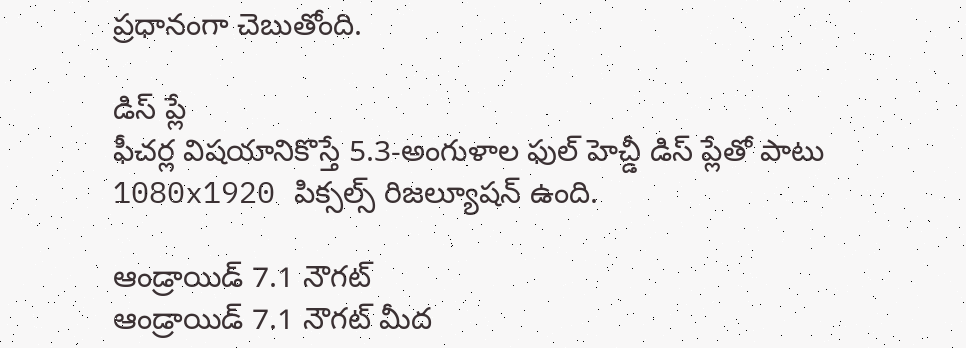ప్రధానంగా చెబుతోంది.

డిస్ ప్లే
ఫీచర్ల విషయానికొస్తే 5.3-అంగుళాల ఫుల్ హెచ్డీ డిస్ ప్లేతో పాటు 1080x1920 పిక్సల్స్ రిజల్యూషన్ ఉంది.

ఆండ్రాయిడ్ 7.1 నౌగట్
ఆండ్రాయిడ్ 7.1 నౌగట్ మీద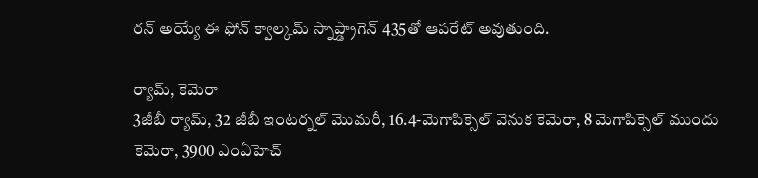రన్ అయ్యే ఈ ఫోన్ క్వాల్కమ్ స్నాప్డ్రాగెన్ 435తో ఆపరేట్ అవుతుంది.

ర్యామ్, కెమెరా
3జీబీ ర్యామ్, 32 జీబీ ఇంటర్నల్ మొమరీ, 16.4-మెగాపిక్సెల్ వెనుక కెమెరా, 8 మెగాపిక్సెల్ ముందు కెమెరా, 3900 ఎంఏహెచ్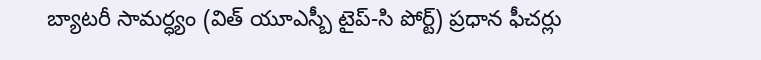బ్యాటరీ సామర్ధ్యం (విత్ యూఎస్బీ టైప్-సి పోర్ట్) ప్రధాన ఫీచర్లు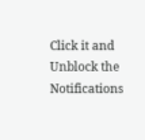Click it and Unblock the Notifications